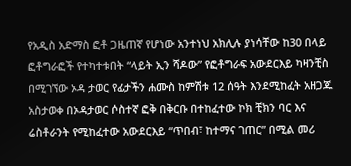የአዲስ አድማስ ፎቶ ጋዜጠኛ የሆነው አንተነህ አክሊሉ ያነሳቸው ከ30 በላይ ፎቶግራፎች የተካተቱበት “ላይት ኢን ሻዶው” የፎቶግራፍ አውደርእይ ካዛንቺስ በሚገኘው ኦዳ ታወር የፊታችን ሐሙስ ከምሽቱ 12 ሰዓት እንደሚከፈት አዘጋጁ አስታወቀ በኦዳታወር ሶስተኛ ፎቅ በቅርቡ በተከፈተው ኮክ ቺክን ባር እና ሬስቶራንት የሚከፈተው አውደርእይ “ጥበብ፣ ከተማና ገጠር” በሚል መሪ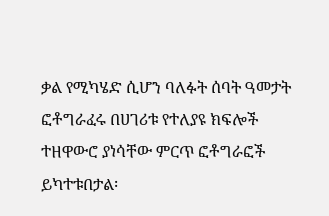ቃል የሚካሄድ ሲሆን ባለፉት ሰባት ዓመታት ፎቶግራፈሩ በሀገሪቱ የተለያዩ ክፍሎች ተዘዋውሮ ያነሳቸው ምርጥ ፎቶግራፎች ይካተቱበታል፡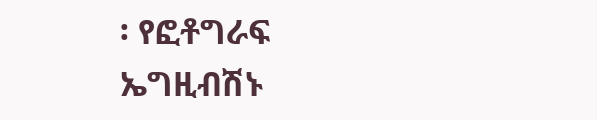፡ የፎቶግራፍ ኤግዚብሽኑ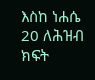እስከ ነሐሴ 20 ለሕዝብ ክፍት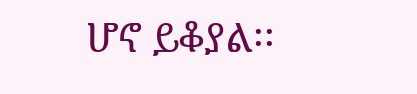ሆኖ ይቆያል፡፡